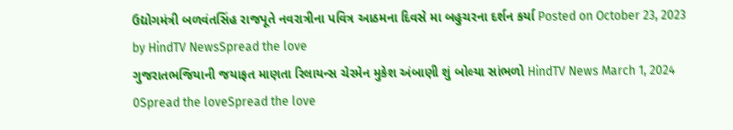ઉદ્યોગમંત્રી બળવંતસિંહ રાજપૂતે નવરાત્રીના પવિત્ર આઠમના દિવસે મા બહુચરના દર્શન કર્યા Posted on October 23, 2023 by HindTV NewsSpread the love
ગુજરાતભજિયાની જયાફત માણતા રિલાયન્સ ચેરમેન મુકેશ અંબાણી શું બોલ્યા સાંભળો HindTV News March 1, 2024 0Spread the loveSpread the love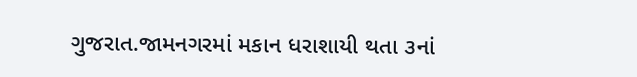ગુજરાત.જામનગરમાં મકાન ધરાશાયી થતા ૩નાં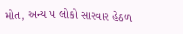મોત, અન્ય ૫ લોકો સારવાર હેઠળ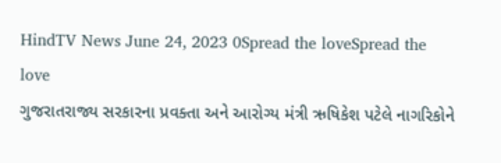HindTV News June 24, 2023 0Spread the loveSpread the love
ગુજરાતરાજ્ય સરકારના પ્રવક્તા અને આરોગ્ય મંત્રી ઋષિકેશ પટેલે નાગરિકોને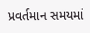પ્રવર્તમાન સમયમાં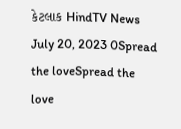કેટલાક HindTV News July 20, 2023 0Spread the loveSpread the love